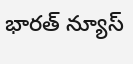భారత్ న్యూస్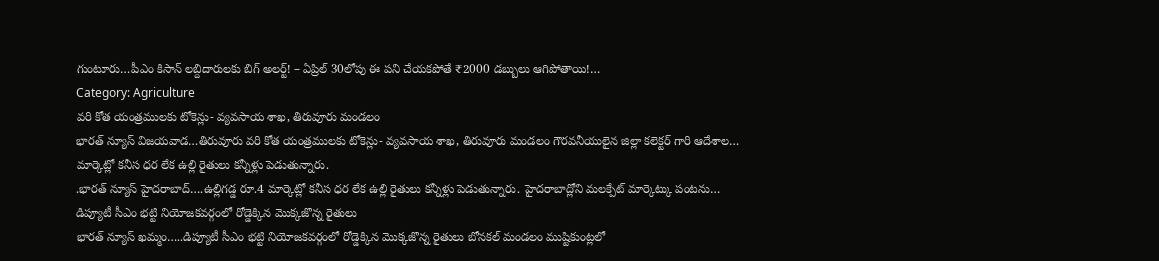గుంటూరు…పీఎం కిసాన్ లబ్దిదారులకు బిగ్ అలర్ట్! – ఏప్రిల్ 30లోపు ఈ పని చేయకపోతే ₹2000 డబ్బులు ఆగిపోతాయి!…
Category: Agriculture
వరి కోత యంత్రములకు టోకెన్లు- వ్యవసాయ శాఖ, తిరువూరు మండలం
భారత్ న్యూస్ విజయవాడ…తిరువూరు వరి కోత యంత్రములకు టోకెన్లు- వ్యవసాయ శాఖ, తిరువూరు మండలం గౌరవనీయులైన జిల్లా కలెక్టర్ గారి ఆదేశాల…
మార్కెట్లో కనీస ధర లేక ఉల్లి రైతులు కన్నీళ్లు పెడుతున్నారు.
.భారత్ న్యూస్ హైదరాబాద్….ఉల్లిగడ్డ రూ.4 మార్కెట్లో కనీస ధర లేక ఉల్లి రైతులు కన్నీళ్లు పెడుతున్నారు. హైదరాబాద్లోని మలక్పేట్ మార్కెట్కు పంటను…
డిప్యూటీ సీఎం భట్టి నియోజకవర్గంలో రోడ్డెక్కిన మొక్కజొన్న రైతులు
భారత్ న్యూస్ ఖమ్మం…..డిప్యూటీ సీఎం భట్టి నియోజకవర్గంలో రోడ్డెక్కిన మొక్కజొన్న రైతులు బోనకల్ మండలం ముష్టికుంట్లలో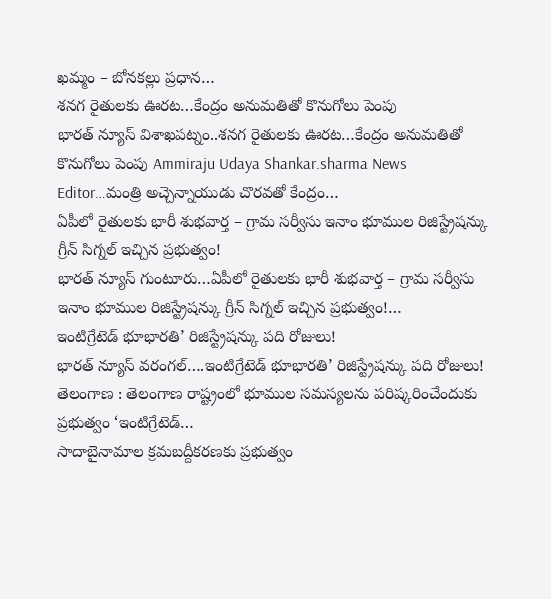ఖమ్మం – బోనకల్లు ప్రధాన…
శనగ రైతులకు ఊరట…కేంద్రం అనుమతితో కొనుగోలు పెంపు
భారత్ న్యూస్ విశాఖపట్నం..శనగ రైతులకు ఊరట…కేంద్రం అనుమతితో కొనుగోలు పెంపు Ammiraju Udaya Shankar.sharma News Editor…మంత్రి అచ్చెన్నాయుడు చొరవతో కేంద్రం…
ఏపీలో రైతులకు భారీ శుభవార్త – గ్రామ సర్వీసు ఇనాం భూముల రిజిస్ట్రేషన్కు గ్రీన్ సిగ్నల్ ఇచ్చిన ప్రభుత్వం!
భారత్ న్యూస్ గుంటూరు…ఏపీలో రైతులకు భారీ శుభవార్త – గ్రామ సర్వీసు ఇనాం భూముల రిజిస్ట్రేషన్కు గ్రీన్ సిగ్నల్ ఇచ్చిన ప్రభుత్వం!…
ఇంటిగ్రేటెడ్ భూభారతి’ రిజిస్ట్రేషన్కు పది రోజులు!
భారత్ న్యూస్ వరంగల్….ఇంటిగ్రేటెడ్ భూభారతి’ రిజిస్ట్రేషన్కు పది రోజులు! తెలంగాణ : తెలంగాణ రాష్ట్రంలో భూముల సమస్యలను పరిష్కరించేందుకు ప్రభుత్వం ‘ఇంటిగ్రేటెడ్…
సాదాబైనామాల క్రమబద్దీకరణకు ప్రభుత్వం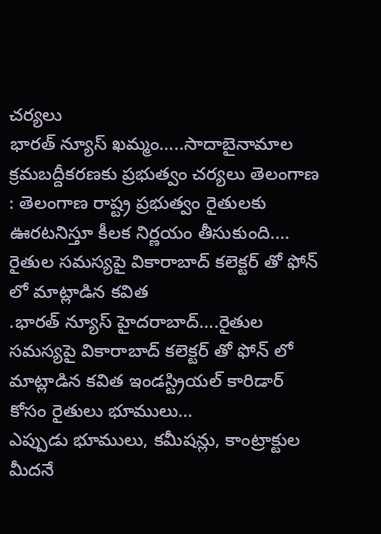చర్యలు
భారత్ న్యూస్ ఖమ్మం…..సాదాబైనామాల క్రమబద్దీకరణకు ప్రభుత్వం చర్యలు తెలంగాణ : తెలంగాణ రాష్ట్ర ప్రభుత్వం రైతులకు ఊరటనిస్తూ కీలక నిర్ణయం తీసుకుంది.…
రైతుల సమస్యపై వికారాబాద్ కలెక్టర్ తో ఫోన్ లో మాట్లాడిన కవిత
.భారత్ న్యూస్ హైదరాబాద్….రైతుల సమస్యపై వికారాబాద్ కలెక్టర్ తో ఫోన్ లో మాట్లాడిన కవిత ఇండస్ట్రియల్ కారిడార్ కోసం రైతులు భూములు…
ఎప్పుడు భూములు, కమీషన్లు, కాంట్రాక్టుల మీదనే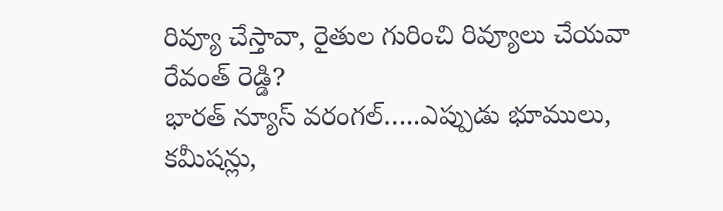రివ్యూ చేస్తావా, రైతుల గురించి రివ్యూలు చేయవా రేవంత్ రెడ్డి?
భారత్ న్యూస్ వరంగల్…..ఎప్పుడు భూములు, కమీషన్లు,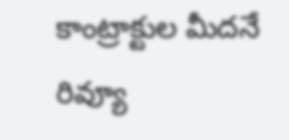కాంట్రాక్టుల మీదనే రివ్యూ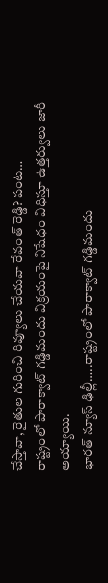చేస్తావా, రైతుల గురించి రివ్యూలు చేయవా రేవంత్ రెడ్డి? పంట…
రాష్ట్రంలో పారాక్వాట్ గడ్డిమందు విక్రయంపై నిషేధం విధిస్తూ ఉత్తర్వులు జారీ అయ్యాయి.
భారత్ న్యూస్ ఢిల్లీ…..రాష్ట్రంలో పారాక్వాట్ గడ్డిమందు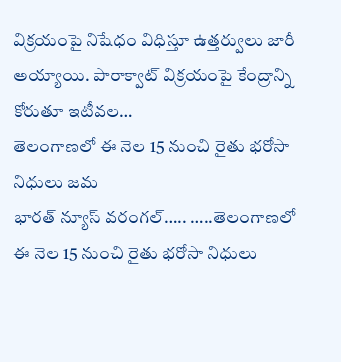విక్రయంపై నిషేధం విధిస్తూ ఉత్తర్వులు జారీ అయ్యాయి. పారాక్వాట్ విక్రయంపై కేంద్రాన్ని కోరుతూ ఇటీవల…
తెలంగాణలో ఈ నెల 15 నుంచి రైతు భరోసా నిధులు జమ
భారత్ న్యూస్ వరంగల్….. …..తెలంగాణలో ఈ నెల 15 నుంచి రైతు భరోసా నిధులు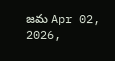జమ Apr 02, 2026,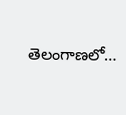తెలంగాణలో…